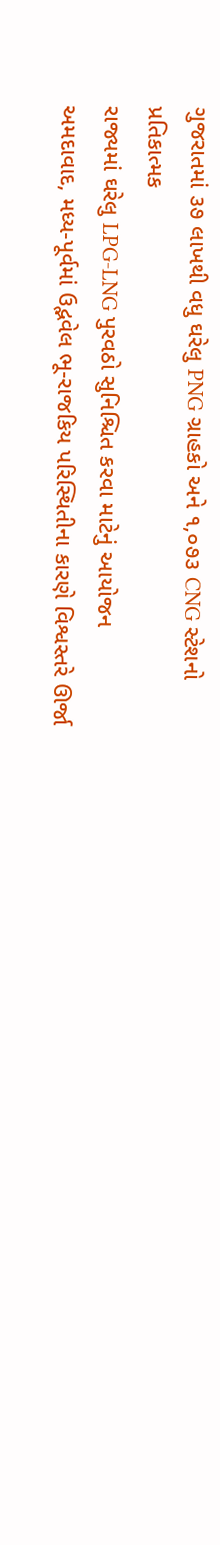ગુજરાતમાં ૩૭ લાખથી વધુ ઘરેલુ PNG ગ્રાહકો અને ૧,૦૭૩ CNG સ્ટેશનો
પ્રતિકાત્મક
રાજ્યમાં ઘરેલુ LPG-LNG પુરવઠો સુનિશ્ચિત કરવા માટેનું આયોજન
અમદાવાદ, મધ્ય-પૂર્વમાં ઉદ્ભવેલ ભૂ-રાજકિય પરિસ્થિતીના કારણે વિશ્વસ્તરે ઊર્જા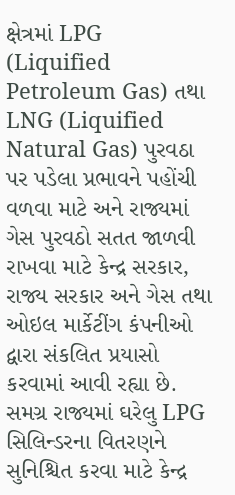ક્ષેત્રમાં LPG (Liquified Petroleum Gas) તથા LNG (Liquified Natural Gas) પુરવઠા પર પડેલા પ્રભાવને પહોંચી વળવા માટે અને રાજ્યમાં ગેસ પુરવઠો સતત જાળવી રાખવા માટે કેન્દ્ર સરકાર, રાજ્ય સરકાર અને ગેસ તથા ઓઇલ માર્કેટીંગ કંપનીઓ દ્વારા સંકલિત પ્રયાસો કરવામાં આવી રહ્યા છે.
સમગ્ર રાજ્યમાં ઘરેલુ LPG સિલિન્ડરના વિતરણને સુનિશ્ચિત કરવા માટે કેન્દ્ર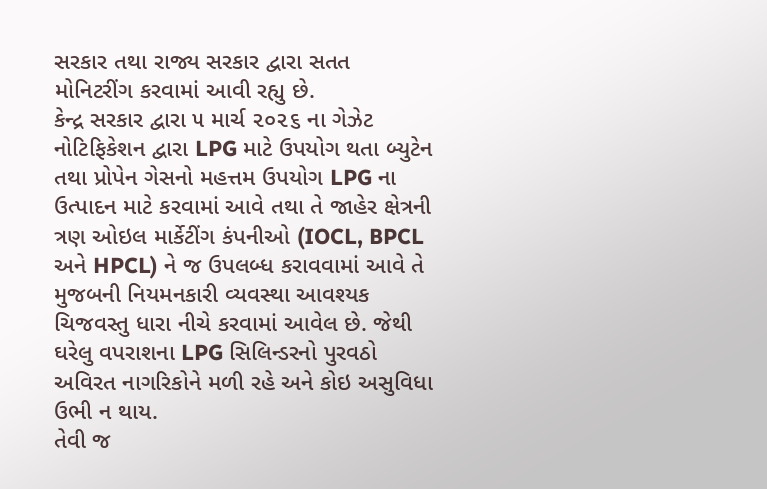સરકાર તથા રાજ્ય સરકાર દ્વારા સતત મોનિટરીંગ કરવામાં આવી રહ્યુ છે.
કેન્દ્ર સરકાર દ્વારા ૫ માર્ચ ૨૦૨૬ ના ગેઝેટ નોટિફિકેશન દ્વારા LPG માટે ઉપયોગ થતા બ્યુટેન તથા પ્રોપેન ગેસનો મહત્તમ ઉપયોગ LPG ના ઉત્પાદન માટે કરવામાં આવે તથા તે જાહેર ક્ષેત્રની ત્રણ ઓઇલ માર્કેટીંગ કંપનીઓ (IOCL, BPCL અને HPCL) ને જ ઉપલબ્ધ કરાવવામાં આવે તે મુજબની નિયમનકારી વ્યવસ્થા આવશ્યક ચિજવસ્તુ ધારા નીચે કરવામાં આવેલ છે. જેથી ઘરેલુ વપરાશના LPG સિલિન્ડરનો પુરવઠો અવિરત નાગરિકોને મળી રહે અને કોઇ અસુવિધા ઉભી ન થાય.
તેવી જ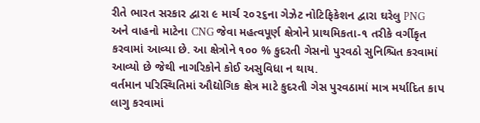રીતે ભારત સરકાર દ્વારા ૯ માર્ચ ૨૦૨૬ના ગેઝેટ નોટિફિકેશન દ્વારા ઘરેલુ PNG અને વાહનો માટેના CNG જેવા મહત્વપૂર્ણ ક્ષેત્રોને પ્રાથમિકતા-૧ તરીકે વર્ગીકૃત કરવામાં આવ્યા છે. આ ક્ષેત્રોને ૧૦૦ % કુદરતી ગેસનો પુરવઠો સુનિશ્ચિત કરવામાં આવ્યો છે જેથી નાગરિકોને કોઈ અસુવિધા ન થાય.
વર્તમાન પરિસ્થિતિમાં ઔદ્યોગિક ક્ષેત્ર માટે કુદરતી ગેસ પુરવઠામાં માત્ર મર્યાદિત કાપ લાગુ કરવામાં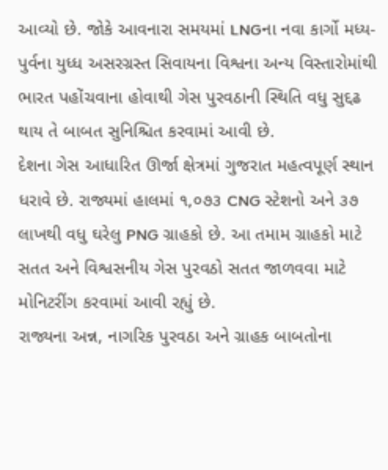આવ્યો છે. જોકે આવનારા સમયમાં LNGના નવા કાર્ગો મધ્ય-પુર્વના યુધ્ધ અસરગ્રસ્ત સિવાયના વિશ્વના અન્ય વિસ્તારોમાંથી ભારત પહોંચવાના હોવાથી ગેસ પુરવઠાની સ્થિતિ વધુ સુદ્દઢ થાય તે બાબત સુનિશ્ચિત કરવામાં આવી છે.
દેશના ગેસ આધારિત ઊર્જા ક્ષેત્રમાં ગુજરાત મહત્વપૂર્ણ સ્થાન ધરાવે છે. રાજ્યમાં હાલમાં ૧,૦૭૩ CNG સ્ટેશનો અને ૩૭ લાખથી વધુ ઘરેલુ PNG ગ્રાહકો છે. આ તમામ ગ્રાહકો માટે સતત અને વિશ્વસનીય ગેસ પુરવઠો સતત જાળવવા માટે મોનિટરીંગ કરવામાં આવી રહ્યું છે.
રાજ્યના અન્ન, નાગરિક પુરવઠા અને ગ્રાહક બાબતોના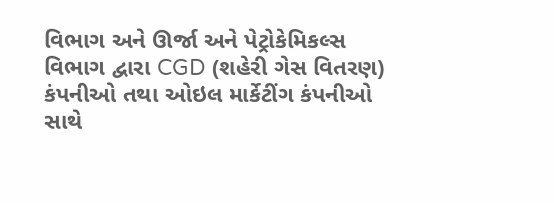વિભાગ અને ઊર્જા અને પેટ્રોકેમિકલ્સ વિભાગ દ્વારા CGD (શહેરી ગેસ વિતરણ) કંપનીઓ તથા ઓઇલ માર્કેટીંગ કંપનીઓ સાથે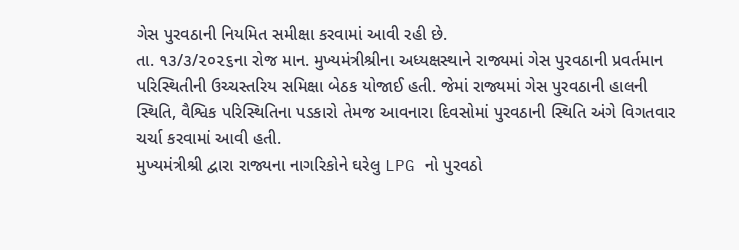ગેસ પુરવઠાની નિયમિત સમીક્ષા કરવામાં આવી રહી છે.
તા. ૧૩/૩/૨૦૨૬ના રોજ માન. મુખ્યમંત્રીશ્રીના અધ્યક્ષસ્થાને રાજ્યમાં ગેસ પુરવઠાની પ્રવર્તમાન પરિસ્થિતીની ઉચ્ચસ્તરિય સમિક્ષા બેઠક યોજાઈ હતી. જેમાં રાજ્યમાં ગેસ પુરવઠાની હાલની સ્થિતિ, વૈશ્વિક પરિસ્થિતિના પડકારો તેમજ આવનારા દિવસોમાં પુરવઠાની સ્થિતિ અંગે વિગતવાર ચર્ચા કરવામાં આવી હતી.
મુખ્યમંત્રીશ્રી દ્વારા રાજ્યના નાગરિકોને ઘરેલુ LPG નો પુરવઠો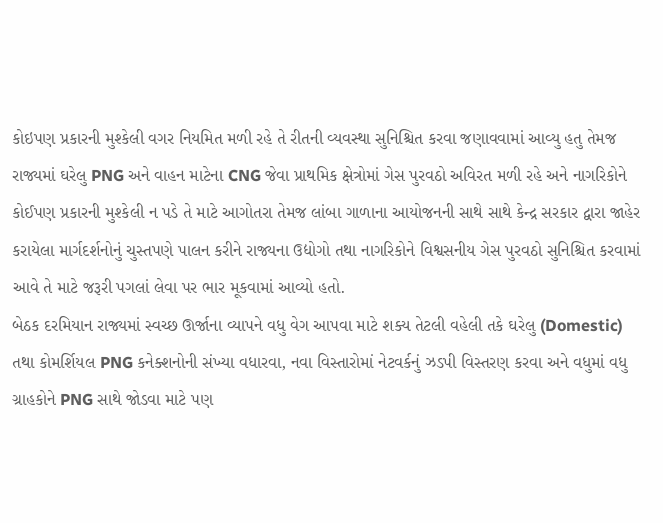કોઇપણ પ્રકારની મુશ્કેલી વગર નિયમિત મળી રહે તે રીતની વ્યવસ્થા સુનિશ્ચિત કરવા જણાવવામાં આવ્યુ હતુ તેમજ રાજ્યમાં ઘરેલુ PNG અને વાહન માટેના CNG જેવા પ્રાથમિક ક્ષેત્રોમાં ગેસ પુરવઠો અવિરત મળી રહે અને નાગરિકોને કોઈપણ પ્રકારની મુશ્કેલી ન પડે તે માટે આગોતરા તેમજ લાંબા ગાળાના આયોજનની સાથે સાથે કેન્દ્ર સરકાર દ્વારા જાહેર કરાયેલા માર્ગદર્શનોનું ચુસ્તપણે પાલન કરીને રાજ્યના ઉદ્યોગો તથા નાગરિકોને વિશ્વસનીય ગેસ પુરવઠો સુનિશ્ચિત કરવામાં આવે તે માટે જરૂરી પગલાં લેવા પર ભાર મૂકવામાં આવ્યો હતો.
બેઠક દરમિયાન રાજ્યમાં સ્વચ્છ ઊર્જાના વ્યાપને વધુ વેગ આપવા માટે શક્ય તેટલી વહેલી તકે ઘરેલુ (Domestic) તથા કોમર્શિયલ PNG કનેક્શનોની સંખ્યા વધારવા, નવા વિસ્તારોમાં નેટવર્કનું ઝડપી વિસ્તરણ કરવા અને વધુમાં વધુ ગ્રાહકોને PNG સાથે જોડવા માટે પણ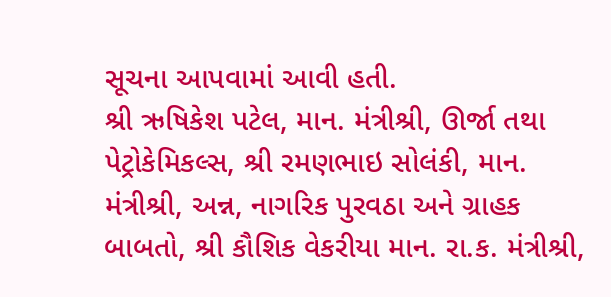સૂચના આપવામાં આવી હતી.
શ્રી ઋષિકેશ પટેલ, માન. મંત્રીશ્રી, ઊર્જા તથા પેટ્રોકેમિકલ્સ, શ્રી રમણભાઇ સોલંકી, માન. મંત્રીશ્રી, અન્ન, નાગરિક પુરવઠા અને ગ્રાહક બાબતો, શ્રી કૌશિક વેકરીયા માન. રા.ક. મંત્રીશ્રી,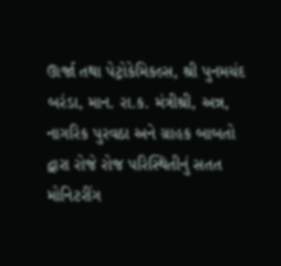ઊર્જા તથા પેટ્રોકેમિકલ્સ, શ્રી પુનમચંદ બરંડા, માન. રા.ક. મંત્રીશ્રી, અન્ન, નાગરિક પુરવઠા અને ગ્રાહક બાબતો દ્વારા રોજે રોજ પરિસ્થિતીનું સતત મોનિટરીંગ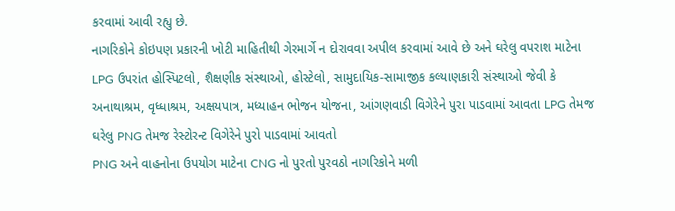કરવામાં આવી રહ્યુ છે.
નાગરિકોને કોઇપણ પ્રકારની ખોટી માહિતીથી ગેરમાર્ગે ન દોરાવવા અપીલ કરવામાં આવે છે અને ઘરેલુ વપરાશ માટેના LPG ઉપરાંત હોસ્પિટલો, શૈક્ષણીક સંસ્થાઓ, હોસ્ટેલો, સામુદાયિક-સામાજીક કલ્યાણકારી સંસ્થાઓ જેવી કે અનાથાશ્રમ, વૃધ્ધાશ્રમ, અક્ષયપાત્ર, મધ્યાહન ભોજન યોજના, આંગણવાડી વિગેરેને પુરા પાડવામાં આવતા LPG તેમજ ઘરેલુ PNG તેમજ રેસ્ટોરન્ટ વિગેરેને પુરો પાડવામાં આવતો
PNG અને વાહનોના ઉપયોગ માટેના CNG નો પુરતો પુરવઠો નાગરિકોને મળી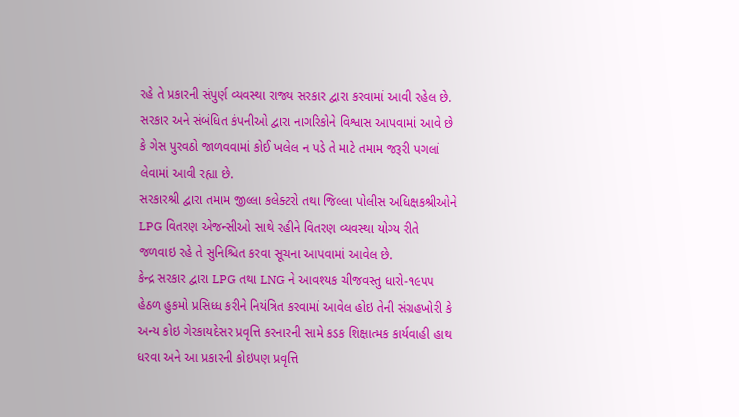રહે તે પ્રકારની સંપુર્ણ વ્યવસ્થા રાજ્ય સરકાર દ્વારા કરવામાં આવી રહેલ છે. સરકાર અને સંબંધિત કંપનીઓ દ્વારા નાગરિકોને વિશ્વાસ આપવામાં આવે છે કે ગેસ પુરવઠો જાળવવામાં કોઈ ખલેલ ન પડે તે માટે તમામ જરૂરી પગલાં લેવામાં આવી રહ્યા છે.
સરકારશ્રી દ્વારા તમામ જીલ્લા કલેક્ટરો તથા જિલ્લા પોલીસ અધિક્ષકશ્રીઓને LPG વિતરણ એજન્સીઓ સાથે રહીને વિતરણ વ્યવસ્થા યોગ્ય રીતે જળવાઇ રહે તે સુનિશ્ચિત કરવા સૂચના આપવામાં આવેલ છે.
કેન્દ્ર સરકાર દ્વારા LPG તથા LNG ને આવશ્યક ચીજવસ્તુ ધારો-૧૯૫૫ હેઠળ હુકમો પ્રસિધ્ધ કરીને નિયંત્રિત કરવામાં આવેલ હોઇ તેની સંગ્રહખોરી કે અન્ય કોઇ ગેરકાયદેસર પ્રવૃત્તિ કરનારની સામે કડક શિક્ષાત્મક કાર્યવાહી હાથ ધરવા અને આ પ્રકારની કોઇપણ પ્રવૃત્તિ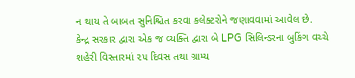ન થાય તે બાબત સુનિશ્ચિત કરવા કલેક્ટરોને જણાવવામાં આવેલ છે.
કેન્દ્ર સરકાર દ્વારા એક જ વ્યક્તિ દ્વારા બે LPG સિલિન્ડરના બુકિંગ વચ્ચે શહેરી વિસ્તારમાં ૨૫ દિવસ તથા ગ્રામ્ય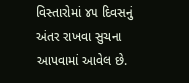વિસ્તારોમાં ૪૫ દિવસનું અંતર રાખવા સુચના આપવામાં આવેલ છે.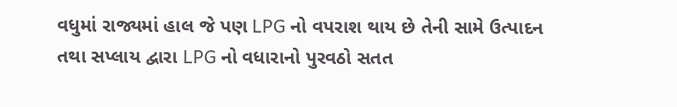વધુમાં રાજ્યમાં હાલ જે પણ LPG નો વપરાશ થાય છે તેની સામે ઉત્પાદન તથા સપ્લાય દ્વારા LPG નો વધારાનો પુરવઠો સતત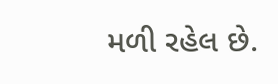મળી રહેલ છે.